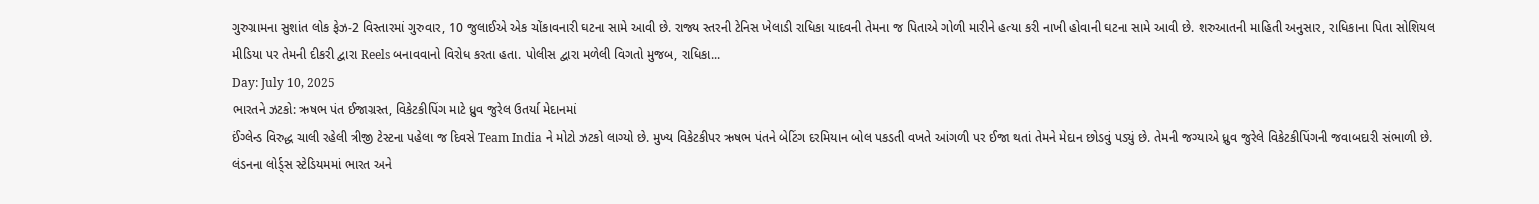ગુરુગ્રામના સુશાંત લોક ફેઝ-2 વિસ્તારમાં ગુરુવાર, 10 જુલાઈએ એક ચોંકાવનારી ઘટના સામે આવી છે. રાજ્ય સ્તરની ટેનિસ ખેલાડી રાધિકા યાદવની તેમના જ પિતાએ ગોળી મારીને હત્યા કરી નાખી હોવાની ઘટના સામે આવી છે. શરુઆતની માહિતી અનુસાર, રાધિકાના પિતા સોશિયલ મીડિયા પર તેમની દીકરી દ્વારા Reels બનાવવાનો વિરોધ કરતા હતા. પોલીસ દ્વારા મળેલી વિગતો મુજબ, રાધિકા...
Day: July 10, 2025
ભારતને ઝટકો: ઋષભ પંત ઈજાગ્રસ્ત, વિકેટકીપિંગ માટે ધ્રુવ જુરેલ ઉતર્યા મેદાનમાં
ઈંગ્લેન્ડ વિરુદ્ધ ચાલી રહેલી ત્રીજી ટેસ્ટના પહેલા જ દિવસે Team India ને મોટો ઝટકો લાગ્યો છે. મુખ્ય વિકેટકીપર ઋષભ પંતને બેટિંગ દરમિયાન બોલ પકડતી વખતે આંગળી પર ઈજા થતાં તેમને મેદાન છોડવું પડ્યું છે. તેમની જગ્યાએ ધ્રુવ જુરેલે વિકેટકીપિંગની જવાબદારી સંભાળી છે. લંડનના લોર્ડ્સ સ્ટેડિયમમાં ભારત અને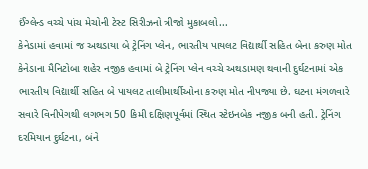ઈંગ્લેન્ડ વચ્ચે પાંચ મેચોની ટેસ્ટ સિરીઝનો ત્રીજો મુકાબલો...
કેનેડામાં હવામાં જ અથડાયા બે ટ્રેનિંગ પ્લેન, ભારતીય પાયલટ વિદ્યાર્થી સહિત બેના કરુણ મોત
કેનેડાના મૈનિટોબા શહેર નજીક હવામાં બે ટ્રેનિંગ પ્લેન વચ્ચે અથડામણ થવાની દુર્ઘટનામાં એક ભારતીય વિદ્યાર્થી સહિત બે પાયલટ તાલીમાર્થીઓના કરુણ મોત નીપજ્યા છે. ઘટના મંગળવારે સવારે વિનીપેગથી લગભગ 50 કિમી દક્ષિણપૂર્વમાં સ્થિત સ્ટેઇનબેક નજીક બની હતી. ટ્રેનિંગ દરમિયાન દુર્ઘટના, બંને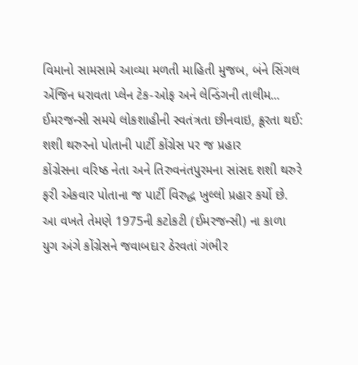વિમાનો સામસામે આવ્યા મળતી માહિતી મુજબ, બંને સિંગલ એંજિન ધરાવતા પ્લેન ટેક-ઓફ અને લેન્ડિંગની તાલીમ...
ઈમરજન્સી સમયે લોકશાહીની સ્વતંત્રતા છીનવાઇ, ક્રૂરતા થઈ: શશી થરુરનો પોતાની પાર્ટી કોંગ્રેસ પર જ પ્રહાર
કોંગ્રેસના વરિષ્ઠ નેતા અને તિરુવનંતપુરમના સાંસદ શશી થરુરે ફરી એકવાર પોતાના જ પાર્ટી વિરુદ્ધ ખુલ્લો પ્રહાર કર્યો છે. આ વખતે તેમણે 1975ની કટોકટી (ઈમરજન્સી) ના કાળા યુગ અંગે કોંગ્રેસને જવાબદાર ઠેરવતાં ગંભીર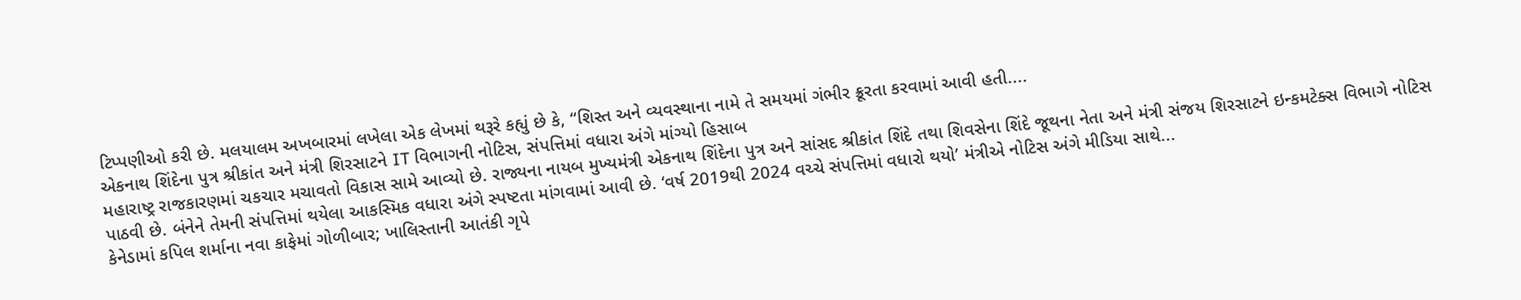ટિપ્પણીઓ કરી છે. મલયાલમ અખબારમાં લખેલા એક લેખમાં થરૂરે કહ્યું છે કે, “શિસ્ત અને વ્યવસ્થાના નામે તે સમયમાં ગંભીર ક્રૂરતા કરવામાં આવી હતી....
એકનાથ શિંદેના પુત્ર શ્રીકાંત અને મંત્રી શિરસાટને IT વિભાગની નોટિસ, સંપત્તિમાં વધારા અંગે માંગ્યો હિસાબ
મહારાષ્ટ્ર રાજકારણમાં ચકચાર મચાવતો વિકાસ સામે આવ્યો છે. રાજ્યના નાયબ મુખ્યમંત્રી એકનાથ શિંદેના પુત્ર અને સાંસદ શ્રીકાંત શિંદે તથા શિવસેના શિંદે જૂથના નેતા અને મંત્રી સંજય શિરસાટને ઇન્કમટેક્સ વિભાગે નોટિસ પાઠવી છે. બંનેને તેમની સંપત્તિમાં થયેલા આકસ્મિક વધારા અંગે સ્પષ્ટતા માંગવામાં આવી છે. ‘વર્ષ 2019થી 2024 વચ્ચે સંપત્તિમાં વધારો થયો’ મંત્રીએ નોટિસ અંગે મીડિયા સાથે...
કેનેડામાં કપિલ શર્માના નવા કાફેમાં ગોળીબાર; ખાલિસ્તાની આતંકી ગૃપે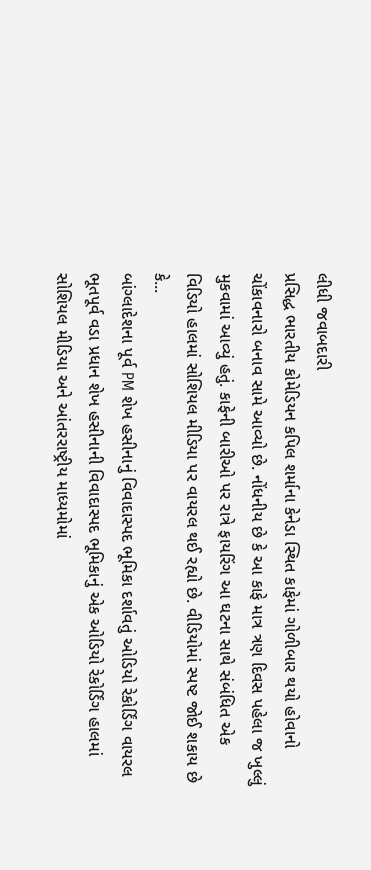લીધી જવાબદારી
પ્રસિદ્ધ ભારતીય કોમેડિયન કપિલ શર્માના કેનેડા સ્થિત કાફેમાં ગોળીબાર થયો હોવાનો ચોંકાવનારો બનાવ સામે આવ્યો છે. નોંધનીય છે કે આ કાફે માત્ર ત્રણ દિવસ પહેલા જ ખુલ્લું મુકવામાં આવ્યું હતું. કાફેની બારીઓ પર રાત્રે ફાયરિંગ આ ઘટના સાથે સંબંધિત એક વિડિયો હાલમાં સોશિયલ મીડિયા પર વાયરલ થઈ રહ્યો છે. વીડિયોમાં સ્પષ્ટ જોઈ શકાય છે કે...
બાંગ્લાદેશના પૂર્વ PM શેખ હસીનાનું વિવાદાસ્પદ ભૂમિકા દર્શાવતું ઓડિયો રેકોર્ડિંગ વાયરલ
ભૂતપૂર્વ વડા પ્રધાન શેખ હસીનાની વિવાદાસ્પદ ભૂમિકાનું એક ઓડિયો રેકોર્ડિંગ હાલમાં સોશિયલ મીડિયા અને આંતરરાષ્ટ્રીય માધ્યમોમાં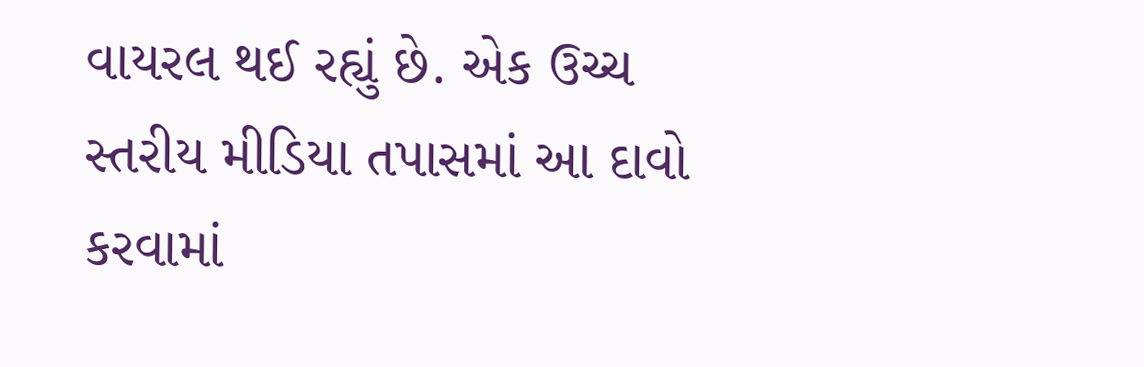વાયરલ થઈ રહ્યું છે. એક ઉચ્ચ સ્તરીય મીડિયા તપાસમાં આ દાવો કરવામાં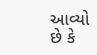આવ્યો છે કે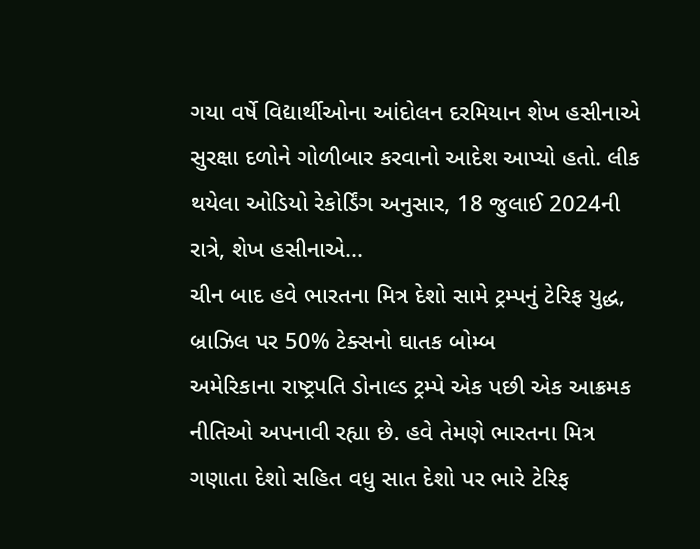ગયા વર્ષે વિદ્યાર્થીઓના આંદોલન દરમિયાન શેખ હસીનાએ સુરક્ષા દળોને ગોળીબાર કરવાનો આદેશ આપ્યો હતો. લીક થયેલા ઓડિયો રેકોર્ડિંગ અનુસાર, 18 જુલાઈ 2024ની રાત્રે, શેખ હસીનાએ...
ચીન બાદ હવે ભારતના મિત્ર દેશો સામે ટ્રમ્પનું ટેરિફ યુદ્ધ, બ્રાઝિલ પર 50% ટેક્સનો ઘાતક બોમ્બ
અમેરિકાના રાષ્ટ્રપતિ ડોનાલ્ડ ટ્રમ્પે એક પછી એક આક્રમક નીતિઓ અપનાવી રહ્યા છે. હવે તેમણે ભારતના મિત્ર ગણાતા દેશો સહિત વધુ સાત દેશો પર ભારે ટેરિફ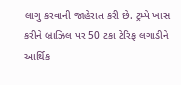લાગુ કરવાની જાહેરાત કરી છે. ટ્રમ્પે ખાસ કરીને બ્રાઝિલ પર 50 ટકા ટેરિફ લગાડીને આર્થિક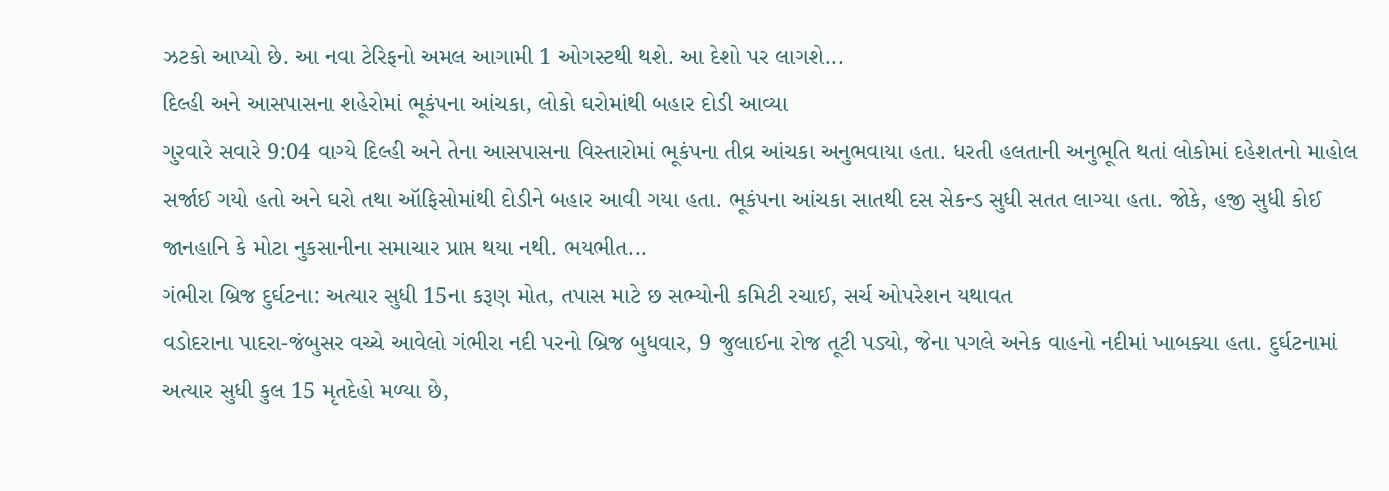ઝટકો આપ્યો છે. આ નવા ટેરિફનો અમલ આગામી 1 ઓગસ્ટથી થશે. આ દેશો પર લાગશે...
દિલ્હી અને આસપાસના શહેરોમાં ભૂકંપના આંચકા, લોકો ઘરોમાંથી બહાર દોડી આવ્યા
ગુરવારે સવારે 9:04 વાગ્યે દિલ્હી અને તેના આસપાસના વિસ્તારોમાં ભૂકંપના તીવ્ર આંચકા અનુભવાયા હતા. ધરતી હલતાની અનુભૂતિ થતાં લોકોમાં દહેશતનો માહોલ સર્જાઈ ગયો હતો અને ઘરો તથા ઑફિસોમાંથી દોડીને બહાર આવી ગયા હતા. ભૂકંપના આંચકા સાતથી દસ સેકન્ડ સુધી સતત લાગ્યા હતા. જોકે, હજી સુધી કોઈ જાનહાનિ કે મોટા નુકસાનીના સમાચાર પ્રાપ્ત થયા નથી. ભયભીત...
ગંભીરા બ્રિજ દુર્ઘટના: અત્યાર સુધી 15ના કરૂણ મોત, તપાસ માટે છ સભ્યોની કમિટી રચાઈ, સર્ચ ઓપરેશન યથાવત
વડોદરાના પાદરા-જંબુસર વચ્ચે આવેલો ગંભીરા નદી પરનો બ્રિજ બુધવાર, 9 જુલાઈના રોજ તૂટી પડ્યો, જેના પગલે અનેક વાહનો નદીમાં ખાબક્યા હતા. દુર્ઘટનામાં અત્યાર સુધી કુલ 15 મૃતદેહો મળ્યા છે,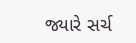જ્યારે સર્ચ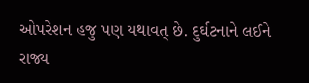ઓપરેશન હજુ પણ યથાવત્ છે. દુર્ઘટનાને લઈને રાજ્ય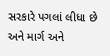સરકારે પગલાં લીધા છે અને માર્ગ અને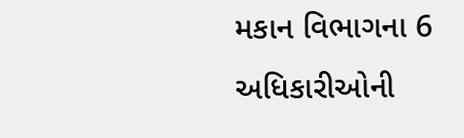મકાન વિભાગના 6 અધિકારીઓની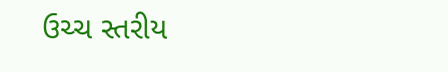ઉચ્ચ સ્તરીય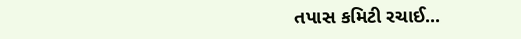તપાસ કમિટી રચાઈ...